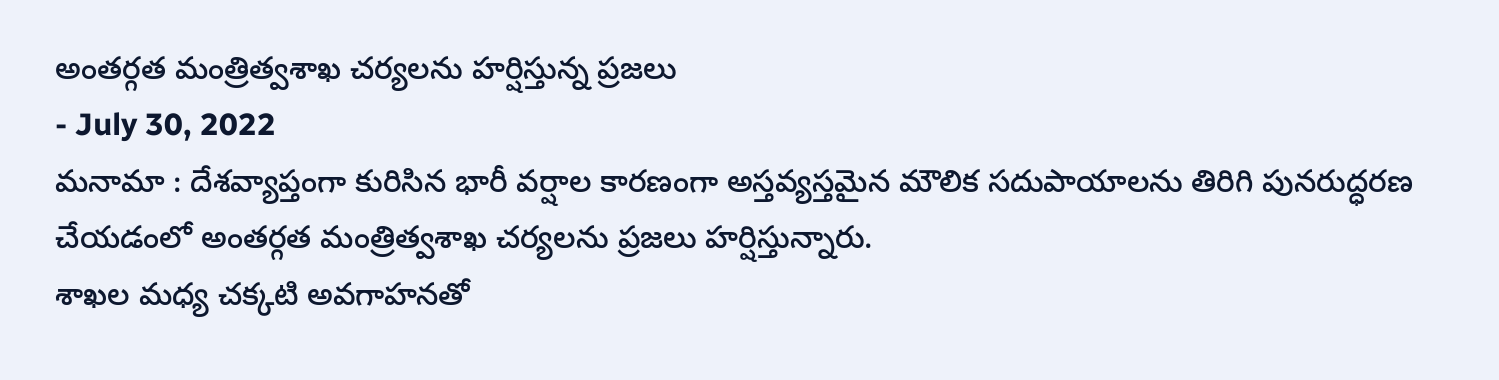అంతర్గత మంత్రిత్వశాఖ చర్యలను హర్షిస్తున్న ప్రజలు
- July 30, 2022
మనామా : దేశవ్యాప్తంగా కురిసిన భారీ వర్షాల కారణంగా అస్తవ్యస్తమైన మౌలిక సదుపాయాలను తిరిగి పునరుద్ధరణ చేయడంలో అంతర్గత మంత్రిత్వశాఖ చర్యలను ప్రజలు హర్షిస్తున్నారు.
శాఖల మధ్య చక్కటి అవగాహనతో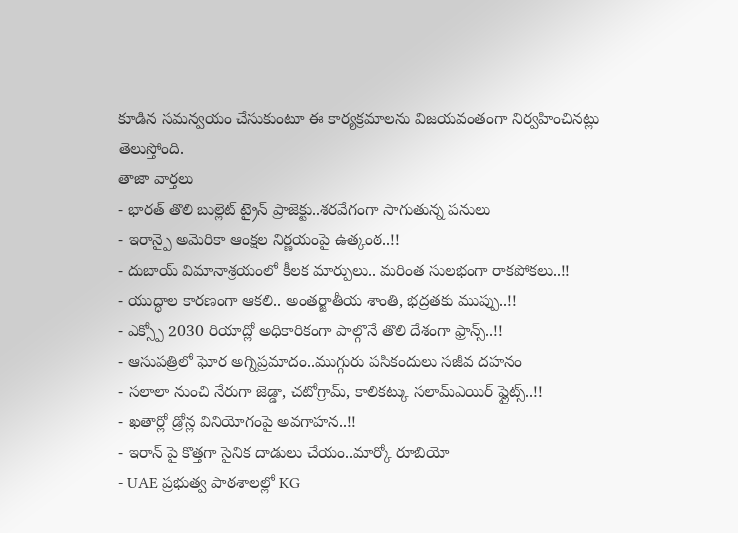కూడిన సమన్వయం చేసుకుంటూ ఈ కార్యక్రమాలను విజయవంతంగా నిర్వహించినట్లు తెలుస్తోంది.
తాజా వార్తలు
- భారత్ తొలి బుల్లెట్ ట్రైన్ ప్రాజెక్టు..శరవేగంగా సాగుతున్న పనులు
- ఇరాన్పై అమెరికా ఆంక్షల నిర్ణయంపై ఉత్కంఠ..!!
- దుబాయ్ విమానాశ్రయంలో కీలక మార్పులు.. మరింత సులభంగా రాకపోకలు..!!
- యుద్ధాల కారణంగా ఆకలి.. అంతర్జాతీయ శాంతి, భద్రతకు ముప్పు..!!
- ఎక్స్పో 2030 రియాద్లో అధికారికంగా పాల్గొనే తొలి దేశంగా ఫ్రాన్స్..!!
- ఆసుపత్రిలో ఘోర అగ్నిప్రమాదం..ముగ్గురు పసికందులు సజీవ దహనం
- సలాలా నుంచి నేరుగా జెడ్డా, చటోగ్రామ్, కాలికట్కు సలామ్ఎయిర్ ఫ్లైట్స్..!!
- ఖతార్లో డ్రోన్ల వినియోగంపై అవగాహన..!!
- ఇరాన్ పై కొత్తగా సైనిక దాడులు చేయం..మార్కో రూబియో
- UAE ప్రభుత్వ పాఠశాలల్లో KG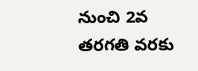నుంచి 2వ తరగతి వరకు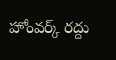హోంవర్క్ రద్దు